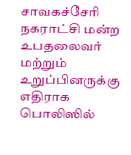சாவகச்சேரி நகராட்சி மன்ற உபதலைவர் மற்றும் உறுப்பினருக்கு எதிராக பொலிஸில்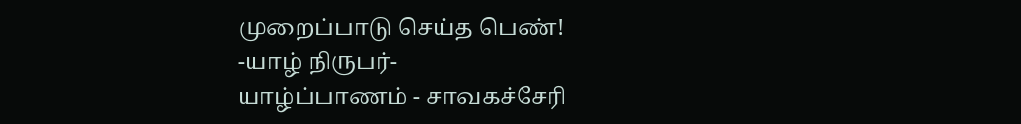முறைப்பாடு செய்த பெண்!
-யாழ் நிருபர்-
யாழ்ப்பாணம் - சாவகச்சேரி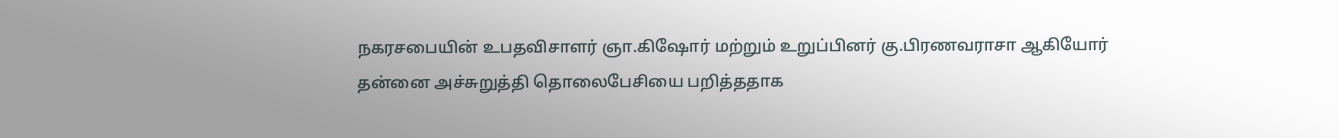நகரசபையின் உபதவிசாளர் ஞா.கிஷோர் மற்றும் உறுப்பினர் கு.பிரணவராசா ஆகியோர் தன்னை அச்சுறுத்தி தொலைபேசியை பறித்ததாக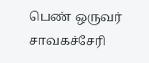பெண் ஒருவர் சாவகச்சேரி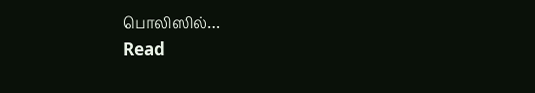பொலிஸில்…
Read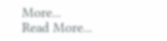More...
Read More...